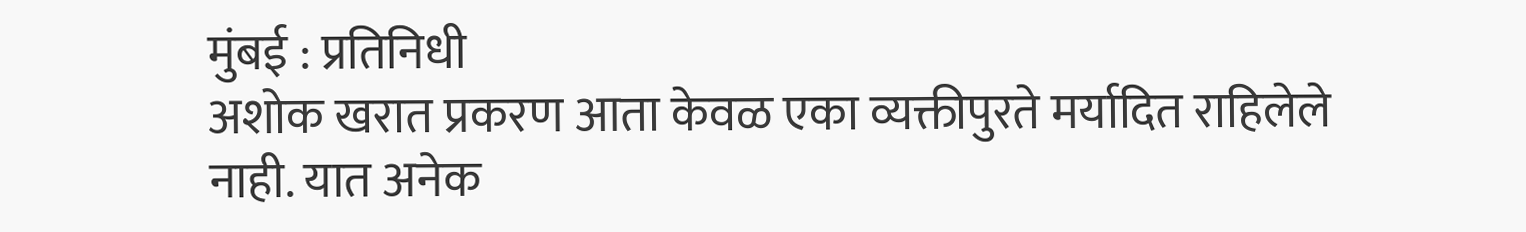मुंबई : प्रतिनिधी
अशोक खरात प्रकरण आता केवळ एका व्यक्तीपुरते मर्यादित राहिलेले नाही. यात अनेक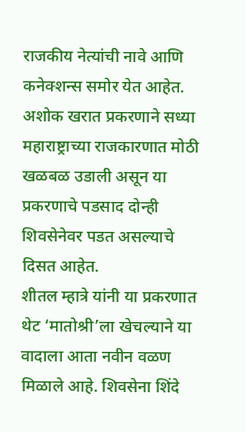राजकीय नेत्यांची नावे आणि कनेक्शन्स समोर येत आहेत. अशोक खरात प्रकरणाने सध्या महाराष्ट्राच्या राजकारणात मोठी खळबळ उडाली असून या प्रकरणाचे पडसाद दोन्ही शिवसेनेवर पडत असल्याचे दिसत आहेत.
शीतल म्हात्रे यांनी या प्रकरणात थेट ‘मातोश्री’ला खेचल्याने या वादाला आता नवीन वळण मिळाले आहे. शिवसेना शिंदे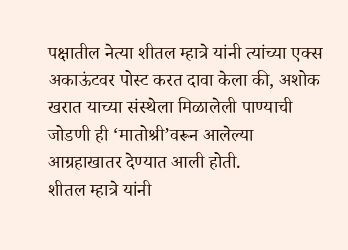पक्षातील नेत्या शीतल म्हात्रे यांनी त्यांच्या एक्स अकाऊंटवर पोस्ट करत दावा केला की, अशोक खरात याच्या संस्थेला मिळालेली पाण्याची जोडणी ही ‘मातोश्री’वरून आलेल्या आग्रहाखातर देण्यात आली होती.
शीतल म्हात्रे यांनी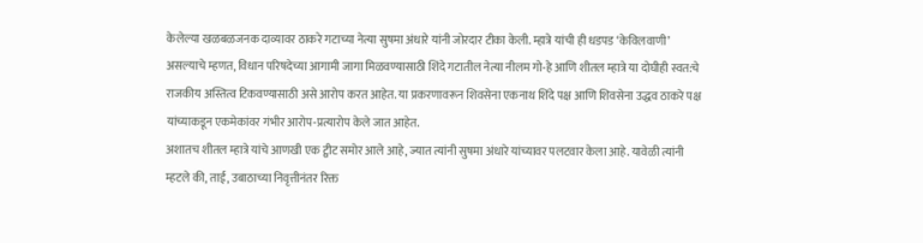केलेल्या खळबळजनक दाव्यावर ठाकरे गटाच्या नेत्या सुषमा अंधारे यांनी जोरदार टीका केली. म्हात्रे यांची ही धडपड ‘केविलवाणी’ असल्याचे म्हणत, विधान परिषदेच्या आगामी जागा मिळवण्यासाठी शिंदे गटातील नेत्या नीलम गो-हे आणि शीतल म्हात्रे या दोघीही स्वत:चे राजकीय अस्तित्व टिकवण्यासाठी असे आरोप करत आहेत. या प्रकरणावरून शिवसेना एकनाथ शिंदे पक्ष आणि शिवसेना उद्धव ठाकरे पक्ष यांच्याकडून एकमेकांवर गंभीर आरोप-प्रत्यारोप केले जात आहेत.
अशातच शीतल म्हात्रे यांचे आणखी एक ट्वीट समोर आले आहे, ज्यात त्यांनी सुषमा अंधारे यांच्यावर पलटवार केला आहे. यावेळी त्यांनी म्हटले की, ताई, उबाठाच्या निवृत्तीनंतर रिक्त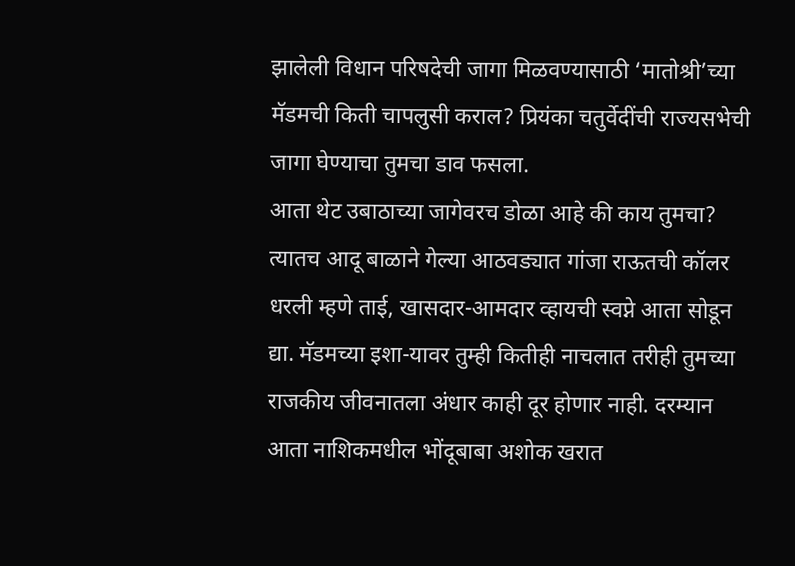झालेली विधान परिषदेची जागा मिळवण्यासाठी ‘मातोश्री’च्या मॅडमची किती चापलुसी कराल? प्रियंका चतुर्वेदींची राज्यसभेची जागा घेण्याचा तुमचा डाव फसला.
आता थेट उबाठाच्या जागेवरच डोळा आहे की काय तुमचा? त्यातच आदू बाळाने गेल्या आठवड्यात गांजा राऊतची कॉलर धरली म्हणे ताई, खासदार-आमदार व्हायची स्वप्ने आता सोडून द्या. मॅडमच्या इशा-यावर तुम्ही कितीही नाचलात तरीही तुमच्या राजकीय जीवनातला अंधार काही दूर होणार नाही. दरम्यान आता नाशिकमधील भोंदूबाबा अशोक खरात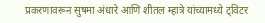प्रकरणावरून सुषमा अंधारे आणि शीतल म्हात्रे यांच्यामध्ये ट्विटर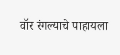वॉर रंगल्याचे पाहायला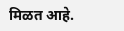मिळत आहे.